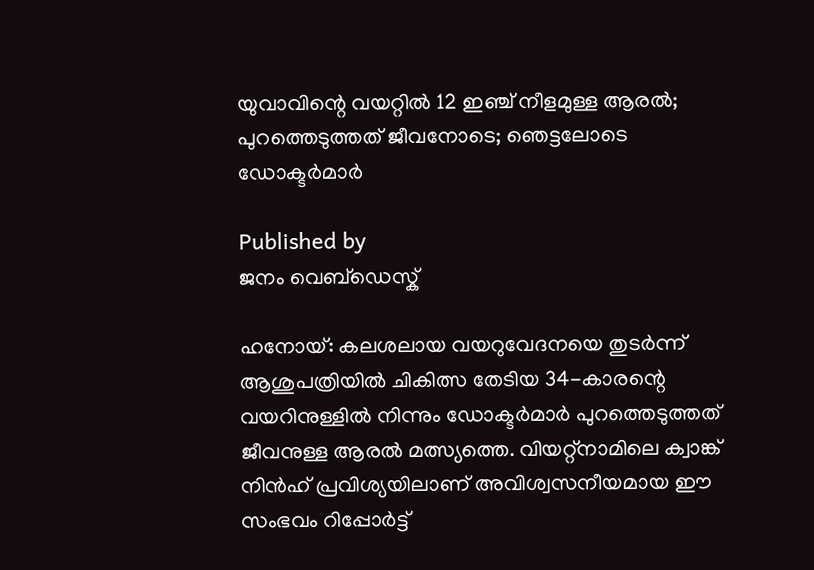യുവാവിന്റെ വയറ്റിൽ 12 ഇഞ്ച് നീളമുള്ള ആരൽ; പുറത്തെടുത്തത് ജീവനോടെ; ഞെട്ടലോടെ ഡോക്ടർമാർ

Published by
ജനം വെബ്‌ഡെസ്ക്

ഹനോയ്: കലശലായ വയറുവേദനയെ തുടർന്ന് ആശുപത്രിയിൽ ചികിത്സ തേടിയ 34-കാരന്റെ വയറിനുള്ളിൽ നിന്നും ഡോക്ടർമാർ പുറത്തെടുത്തത് ജീവനുള്ള ആരൽ മത്സ്യത്തെ. വിയറ്റ്നാമിലെ ക്വാങ്ക് നിൻഹ് പ്രവിശ്യയിലാണ് അവിശ്വസനീയമായ ഈ സംഭവം റിപ്പോർട്ട്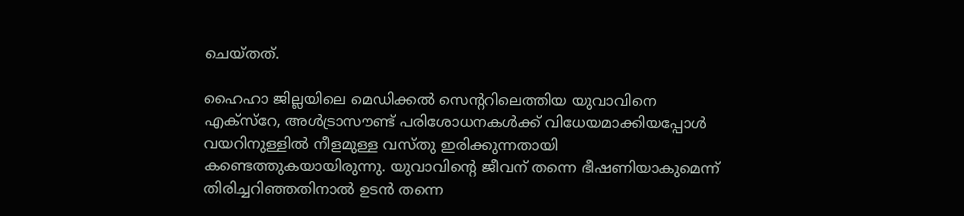ചെയ്തത്.

ഹൈഹാ ജില്ലയിലെ മെഡിക്കൽ സെന്ററിലെത്തിയ യുവാവിനെ എക്സ്റേ, അൾ‌ട്രാസൗണ്ട് പരിശോധനകൾക്ക് വിധേയമാക്കിയപ്പോൾ വയറിനുള്ളിൽ നീളമുള്ള വസ്തു ഇരിക്കുന്നതായി കണ്ടെത്തുകയായിരുന്നു. യുവാവിന്റെ ജീവന് തന്നെ ഭീഷണിയാകുമെന്ന് തിരിച്ചറിഞ്ഞതിനാൽ ഉടൻ തന്നെ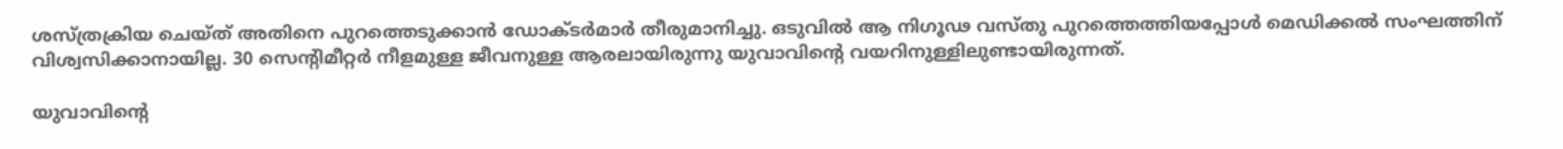ശസ്ത്രക്രിയ ചെയ്ത് അതിനെ പുറത്തെടുക്കാൻ ഡോക്ടർമാർ തീരുമാനിച്ചു. ഒടുവിൽ ആ നിഗൂഢ വസ്തു പുറത്തെത്തിയപ്പോൾ മെഡിക്കൽ സംഘത്തിന് വിശ്വസിക്കാനായില്ല. 30 സെന്റിമീറ്റർ നീളമുള്ള ജീവനുള്ള ആരലായിരുന്നു യുവാവിന്റെ വയറിനുള്ളിലുണ്ടായിരുന്നത്.

യുവാവിന്റെ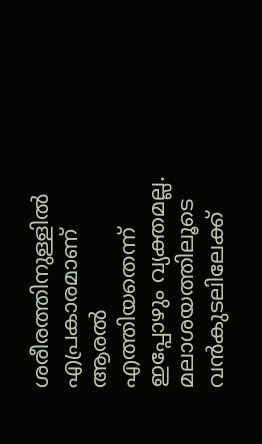ശരീരത്തിനുള്ളിൽ എപ്രകാരമാണ് ആരൽ എത്തിയതെന്ന് ഇപ്പോഴും വ്യക്തമല്ല. മലാശയത്തിലൂടെ വൻകുടലിലേക്ക്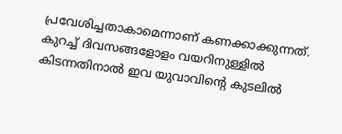പ്രവേശിച്ചതാകാമെന്നാണ് കണക്കാക്കുന്നത്. കുറച്ച് ദിവസങ്ങളോളം വയറിനുള്ളിൽ കിടന്നതിനാൽ ഇവ യുവാവിന്റെ കുടലിൽ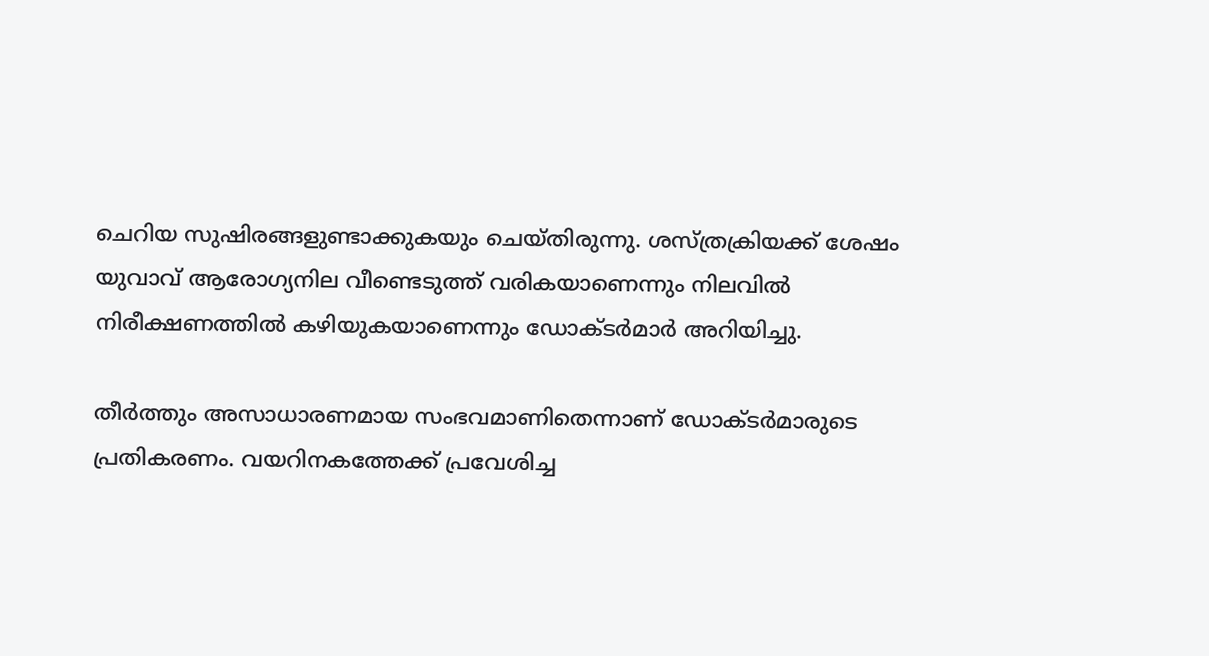ചെറിയ സുഷിരങ്ങളുണ്ടാക്കുകയും ചെയ്തിരുന്നു. ശസ്ത്രക്രിയക്ക് ശേഷം യുവാവ് ആരോഗ്യനില വീണ്ടെടുത്ത് വരികയാണെന്നും നിലവിൽ നിരീക്ഷണത്തിൽ കഴിയുകയാണെന്നും ഡോക്ടർമാർ അറിയിച്ചു.

തീർത്തും അസാധാരണമായ സംഭവമാണിതെന്നാണ് ഡോക്ടർമാരുടെ പ്രതികരണം. വയറിനകത്തേക്ക് പ്രവേശിച്ച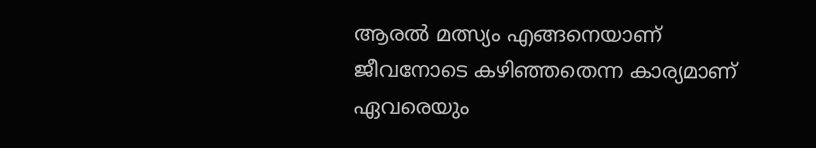ആരൽ മത്സ്യം എങ്ങനെയാണ് ജീവനോടെ കഴിഞ്ഞതെന്ന കാര്യമാണ് ഏവരെയും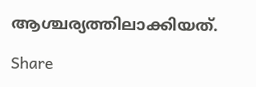ആശ്ചര്യത്തിലാക്കിയത്.

Share